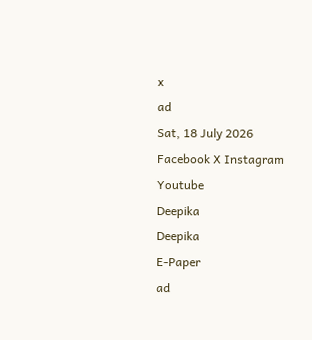x
ad
Sat, 18 July 2026
Facebook X Instagram Youtube
Deepika
Deepika
E-Paper
ad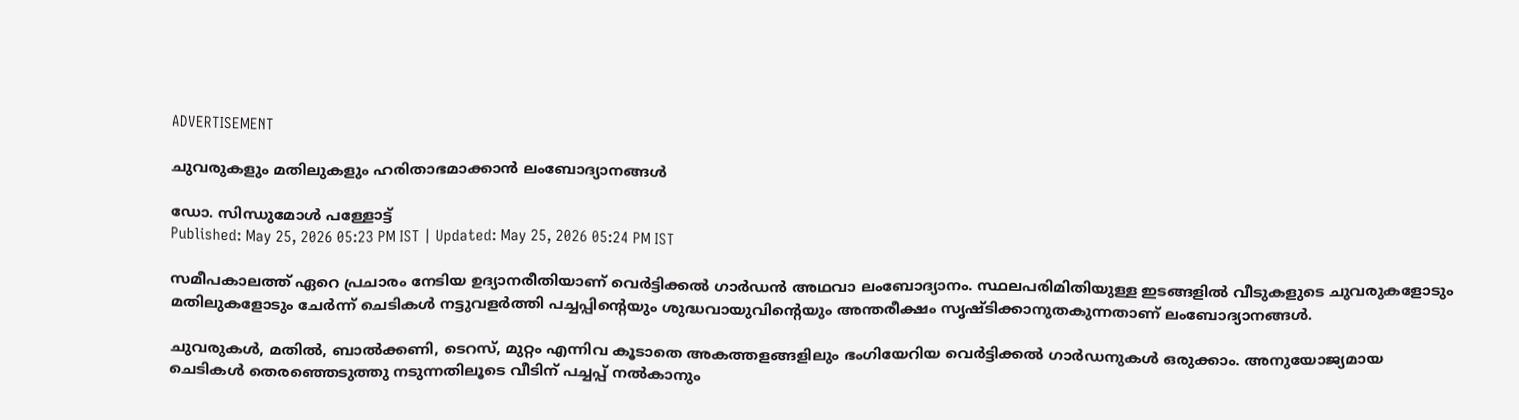ADVERTISEMENT

ചുവരുകളും മതിലുകളും ഹരിതാഭമാക്കാൻ ലംബോദ്യാനങ്ങൾ

ഡോ. സിന്ധുമോൾ പള്ളോട്ട്
Published: May 25, 2026 05:23 PM IST | Updated: May 25, 2026 05:24 PM IST

സമീപകാലത്ത് ഏറെ പ്രചാരം നേടിയ ഉദ്യാനരീതിയാണ് വെർട്ടിക്കൽ ഗാർഡൻ അഥവാ ലംബോദ്യാനം. സ്ഥലപരിമിതിയുള്ള ഇടങ്ങളിൽ വീടുകളുടെ ചുവരുകളോടും മതിലുകളോടും ചേർന്ന് ചെടികൾ നട്ടുവളർത്തി പച്ചപ്പിന്‍റെയും ശുദ്ധവായുവിന്‍റെയും അന്തരീക്ഷം സൃഷ്ടിക്കാനുതകുന്നതാണ് ലംബോദ്യാനങ്ങൾ.

ചുവരുകൾ, മതിൽ, ബാൽക്കണി, ടെറസ്, മുറ്റം എന്നിവ കൂടാതെ അകത്തളങ്ങളിലും ഭംഗിയേറിയ വെർട്ടിക്കൽ ഗാർഡനുകൾ ഒരുക്കാം. അനുയോജ്യമായ ചെടികൾ തെരഞ്ഞെടുത്തു നടുന്നതിലൂടെ വീടിന് പച്ചപ്പ് നൽകാനും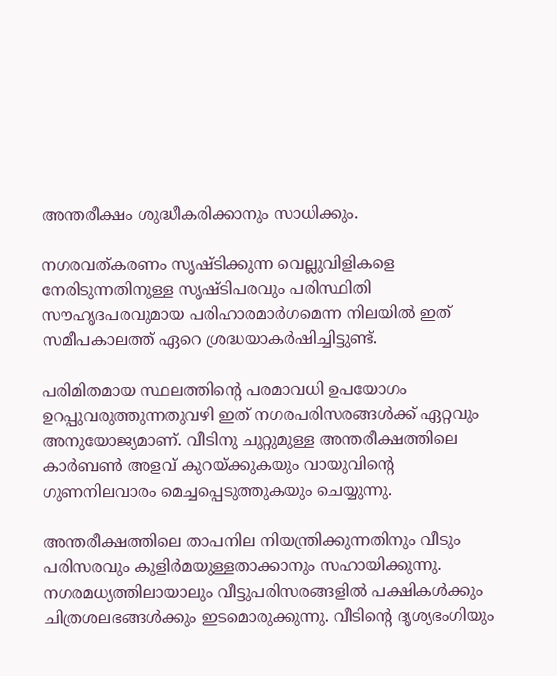അന്തരീക്ഷം ശുദ്ധീകരിക്കാനും സാധിക്കും.

നഗരവത്കരണം സൃഷ്ടിക്കുന്ന വെല്ലുവിളികളെ നേരിടുന്നതിനുള്ള സൃഷ്ടിപരവും പരിസ്ഥിതി സൗഹൃദപരവുമായ പരിഹാരമാർഗമെന്ന നിലയിൽ ഇത് സമീപകാലത്ത് ഏറെ ശ്രദ്ധയാകർഷിച്ചിട്ടുണ്ട്.

പരിമിതമായ സ്ഥലത്തിന്‍റെ പരമാവധി ഉപയോഗം ഉറപ്പുവരുത്തുന്നതുവഴി ഇത് നഗരപരിസരങ്ങൾക്ക് ഏറ്റവും അനുയോജ്യമാണ്. വീടിനു ചുറ്റുമുള്ള അന്തരീക്ഷത്തിലെ കാർബണ്‍ അളവ് കുറയ്ക്കുകയും വായുവിന്‍റെ ഗുണനിലവാരം മെച്ചപ്പെടുത്തുകയും ചെയ്യുന്നു.

അന്തരീക്ഷത്തിലെ താപനില നിയന്ത്രിക്കുന്നതിനും വീടും പരിസരവും കുളിർമയുള്ളതാക്കാനും സഹായിക്കുന്നു. നഗരമധ്യത്തിലായാലും വീട്ടുപരിസരങ്ങളിൽ പക്ഷികൾക്കും ചിത്രശലഭങ്ങൾക്കും ഇടമൊരുക്കുന്നു. വീടിന്‍റെ ദൃശ്യഭംഗിയും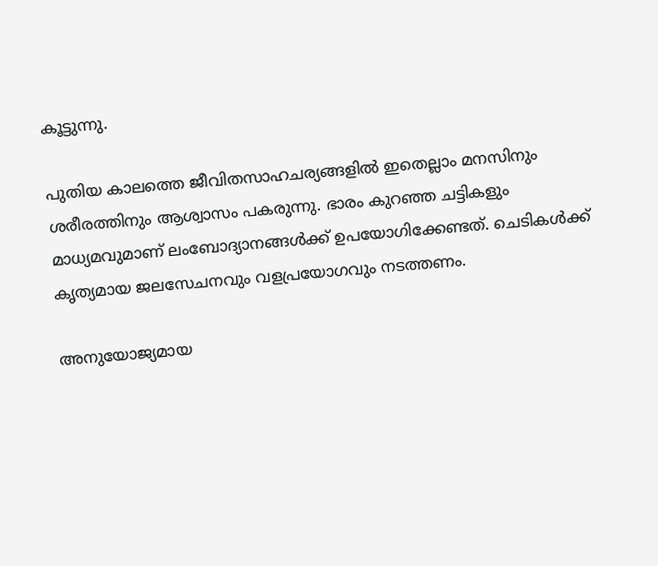കൂട്ടുന്നു.

പുതിയ കാലത്തെ ജീവിതസാഹചര്യങ്ങളിൽ ഇതെല്ലാം മനസിനും ശരീരത്തിനും ആശ്വാസം പകരുന്നു. ഭാരം കുറഞ്ഞ ചട്ടികളും മാധ്യമവുമാണ് ലംബോദ്യാനങ്ങൾക്ക് ഉപയോഗിക്കേണ്ടത്. ചെടികൾക്ക് കൃത്യമായ ജലസേചനവും വളപ്രയോഗവും നടത്തണം.

അനുയോജ്യമായ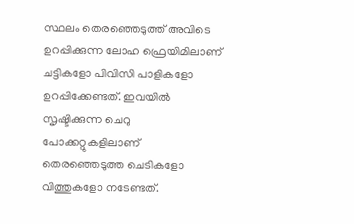സ്ഥലം തെരഞ്ഞെടുത്ത് അവിടെ ഉറപ്പിക്കുന്ന ലോഹ ഫ്രെയിമിലാണ് ചട്ടികളോ പിവിസി പാളികളോ ഉറപ്പിക്കേണ്ടത്. ഇവയിൽ സൃഷ്ടിക്കുന്ന ചെറു പോക്കറ്റുകളിലാണ് തെരഞ്ഞെടുത്ത ചെടികളോ വിത്തുകളോ നടേണ്ടത്.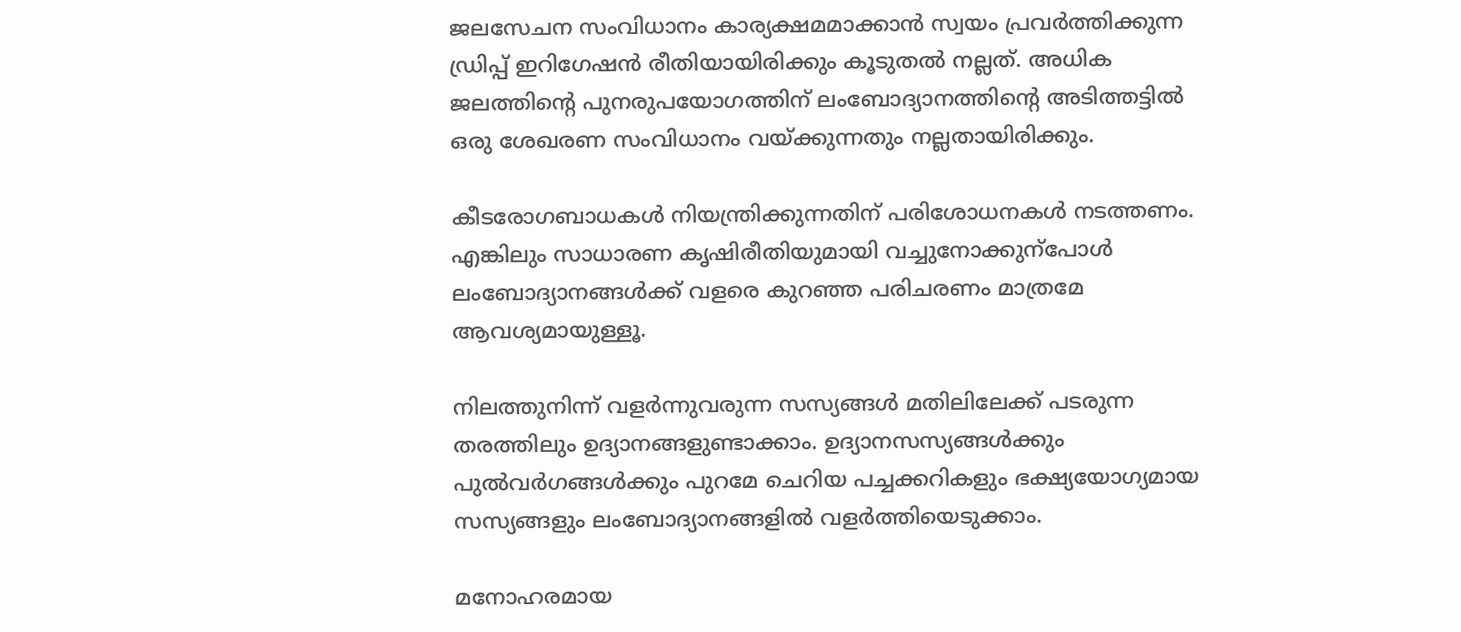ജലസേചന സംവിധാനം കാര്യക്ഷമമാക്കാൻ സ്വയം പ്രവർത്തിക്കുന്ന ഡ്രിപ്പ് ഇറിഗേഷൻ രീതിയായിരിക്കും കൂടുതൽ നല്ലത്. അധിക ജലത്തിന്‍റെ പുനരുപയോഗത്തിന് ലംബോദ്യാനത്തിന്‍റെ അടിത്തട്ടിൽ ഒരു ശേഖരണ സംവിധാനം വയ്ക്കുന്നതും നല്ലതായിരിക്കും.

കീടരോഗബാധകൾ നിയന്ത്രിക്കുന്നതിന് പരിശോധനകൾ നടത്തണം. എങ്കിലും സാധാരണ കൃഷിരീതിയുമായി വച്ചുനോക്കുന്പോൾ ലംബോദ്യാനങ്ങൾക്ക് വളരെ കുറഞ്ഞ പരിചരണം മാത്രമേ ആവശ്യമായുള്ളൂ.

നിലത്തുനിന്ന് വളർന്നുവരുന്ന സസ്യങ്ങൾ മതിലിലേക്ക് പടരുന്ന തരത്തിലും ഉദ്യാനങ്ങളുണ്ടാക്കാം. ഉദ്യാനസസ്യങ്ങൾക്കും പുൽവർഗങ്ങൾക്കും പുറമേ ചെറിയ പച്ചക്കറികളും ഭക്ഷ്യയോഗ്യമായ സസ്യങ്ങളും ലംബോദ്യാനങ്ങളിൽ വളർത്തിയെടുക്കാം.

മനോഹരമായ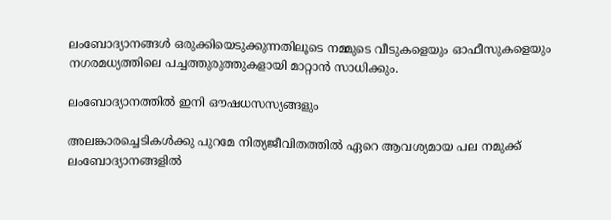ലംബോദ്യാനങ്ങൾ ഒരുക്കിയെടുക്കുന്നതിലൂടെ നമ്മുടെ വീടുകളെയും ഓഫീസുകളെയും നഗരമധ്യത്തിലെ പച്ചത്തുരുത്തുകളായി മാറ്റാൻ സാധിക്കും.

ലംബോദ്യാനത്തിൽ ഇനി ഔഷധസസ്യങ്ങളും

അലങ്കാരച്ചെടികൾക്കു പുറമേ നിത്യജീവിതത്തിൽ ഏറെ ആവശ്യമായ പല നമുക്ക് ലംബോദ്യാനങ്ങളിൽ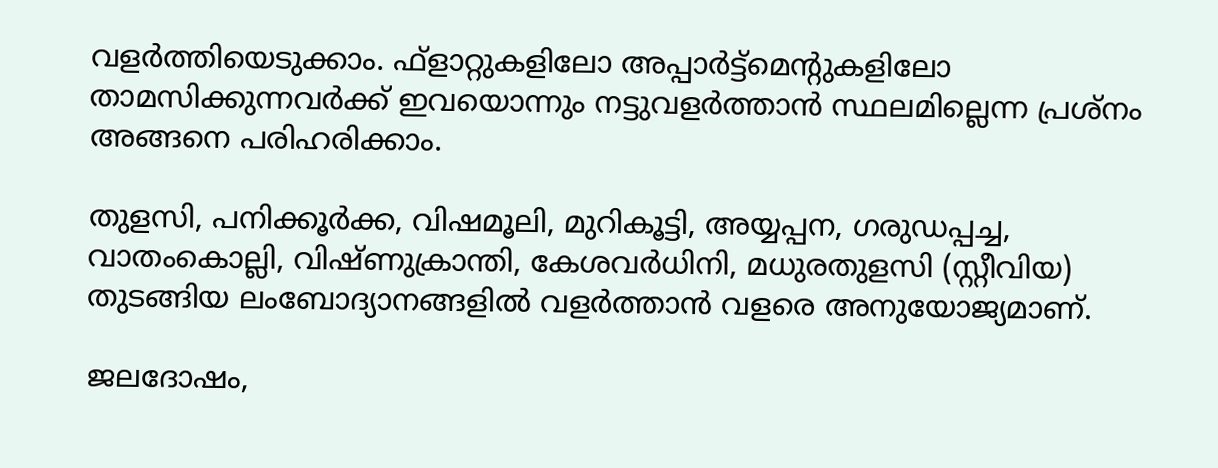വളർത്തിയെടുക്കാം. ഫ്ളാറ്റുകളിലോ അപ്പാർട്ട്മെന്‍റുകളിലോ താമസിക്കുന്നവർക്ക് ഇവയൊന്നും നട്ടുവളർത്താൻ സ്ഥലമില്ലെന്ന പ്രശ്നം അങ്ങനെ പരിഹരിക്കാം.

തുളസി, പനിക്കൂർക്ക, വിഷമൂലി, മുറികൂട്ടി, അയ്യപ്പന, ഗരുഡപ്പച്ച, വാതംകൊല്ലി, വിഷ്ണുക്രാന്തി, കേശവർധിനി, മധുരതുളസി (സ്റ്റീവിയ) തുടങ്ങിയ ലംബോദ്യാനങ്ങളിൽ വളർത്താൻ വളരെ അനുയോജ്യമാണ്.

ജലദോഷം,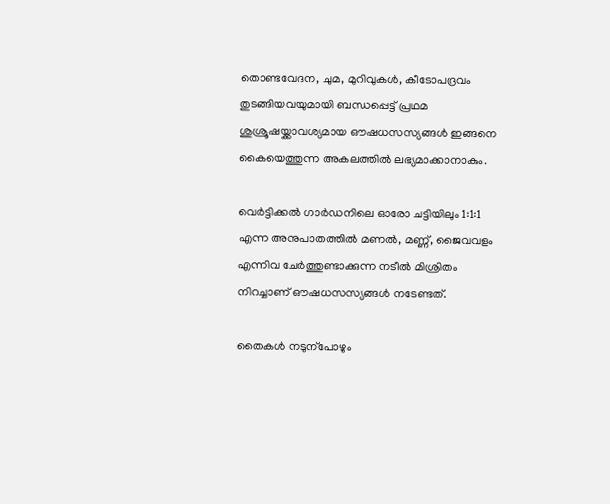തൊണ്ടവേദന, ചുമ, മുറിവുകൾ, കീടോപദ്രവം തുടങ്ങിയവയുമായി ബന്ധപ്പെട്ട് പ്രഥമ ശുശ്രൂഷയ്ക്കാവശ്യമായ ഔഷധസസ്യങ്ങൾ ഇങ്ങനെ കൈയെത്തുന്ന അകലത്തിൽ ലഭ്യമാക്കാനാകും.

വെർട്ടിക്കൽ ഗാർഡനിലെ ഓരോ ചട്ടിയിലും 1:1:1 എന്ന അനുപാതത്തിൽ മണൽ, മണ്ണ്, ജൈവവളം എന്നിവ ചേർത്തുണ്ടാക്കുന്ന നടീൽ മിശ്രിതം നിറച്ചാണ് ഔഷധസസ്യങ്ങൾ നടേണ്ടത്.

തൈകൾ നടുന്പോഴും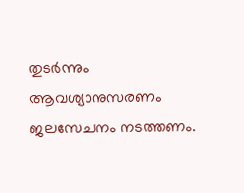തുടർന്നും ആവശ്യാനുസരണം ജലസേചനം നടത്തണം.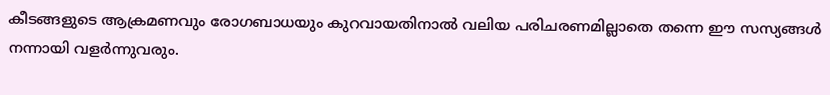കീടങ്ങളുടെ ആക്രമണവും രോഗബാധയും കുറവായതിനാൽ വലിയ പരിചരണമില്ലാതെ തന്നെ ഈ സസ്യങ്ങൾ നന്നായി വളർന്നുവരും.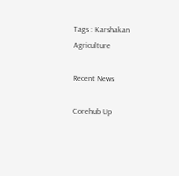Tags : Karshakan Agriculture

Recent News

Corehub Up